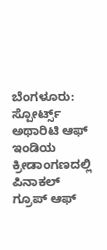ಬೆಂಗಳೂರು: ಸ್ಪೋರ್ಟ್ಸ್ ಅಥಾರಿಟಿ ಆಫ್ ಇಂಡಿಯ ಕ್ರೀಡಾಂಗಣದಲ್ಲಿ ಪಿನಾಕಲ್ ಗ್ರೂಪ್ ಆಫ್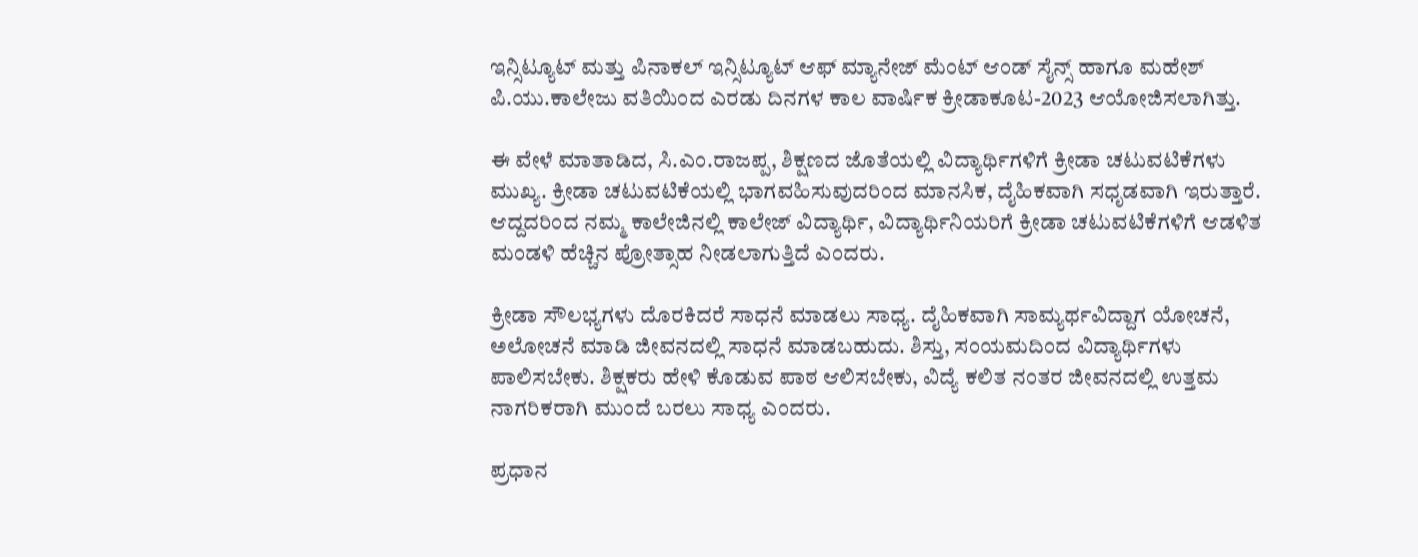ಇನ್ಸಿಟ್ಯೂಟ್ ಮತ್ತು ಪಿನಾಕಲ್ ಇನ್ಸಿಟ್ಯೂಟ್ ಆಫ್ ಮ್ಯಾನೇಜ್ ಮೆಂಟ್ ಆಂಡ್ ಸೈನ್ಸ್ ಹಾಗೂ ಮಹೇಶ್ ಪಿ.ಯು.ಕಾಲೇಜು ವತಿಯಿಂದ ಎರಡು ದಿನಗಳ ಕಾಲ ವಾರ್ಷಿಕ ಕ್ರೀಡಾಕೂಟ-2023 ಆಯೋಜಿಸಲಾಗಿತ್ತು.

ಈ ವೇಳೆ ಮಾತಾಡಿದ, ಸಿ.ಎಂ.ರಾಜಪ್ಪ, ಶಿಕ್ಷಣದ ಜೊತೆಯಲ್ಲಿ ವಿದ್ಯಾರ್ಥಿಗಳಿಗೆ ಕ್ರೀಡಾ ಚಟುವಟಿಕೆಗಳು ಮುಖ್ಯ. ಕ್ರೀಡಾ ಚಟುವಟಿಕೆಯಲ್ಲಿ ಭಾಗವಹಿಸುವುದರಿಂದ ಮಾನಸಿಕ, ದೈಹಿಕವಾಗಿ ಸಧೃಡವಾಗಿ ಇರುತ್ತಾರೆ. ಆದ್ದದರಿಂದ ನಮ್ಮ ಕಾಲೇಜಿನಲ್ಲಿ ಕಾಲೇಜ್ ವಿದ್ಯಾರ್ಥಿ, ವಿದ್ಯಾರ್ಥಿನಿಯರಿಗೆ ಕ್ರೀಡಾ ಚಟುವಟಿಕೆಗಳಿಗೆ ಆಡಳಿತ ಮಂಡಳಿ ಹೆಚ್ಚಿನ ಪ್ರೋತ್ಸಾಹ ನೀಡಲಾಗುತ್ತಿದೆ ಎಂದರು.

ಕ್ರೀಡಾ ಸೌಲಭ್ಯಗಳು ದೊರಕಿದರೆ ಸಾಧನೆ ಮಾಡಲು ಸಾಧ್ಯ. ದೈಹಿಕವಾಗಿ ಸಾಮ್ಯರ್ಥವಿದ್ದಾಗ ಯೋಚನೆ, ಅಲೋಚನೆ ಮಾಡಿ ಜೀವನದಲ್ಲಿ ಸಾಧನೆ ಮಾಡಬಹುದು. ಶಿಸ್ತು, ಸಂಯಮದಿಂದ ವಿದ್ಯಾರ್ಥಿಗಳು ಪಾಲಿಸಬೇಕು. ಶಿಕ್ಷಕರು ಹೇಳಿ ಕೊಡುವ ಪಾಠ ಆಲಿಸಬೇಕು, ವಿದ್ಯೆ ಕಲಿತ ನಂತರ ಜೀವನದಲ್ಲಿ ಉತ್ತಮ ನಾಗರಿಕರಾಗಿ ಮುಂದೆ ಬರಲು ಸಾಧ್ಯ ಎಂದರು.

ಪ್ರಧಾನ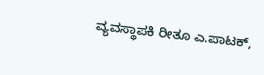ವ್ಯವಸ್ಥಾಪಕಿ ರೀತೂ ಎ.ಪಾಟಕ್,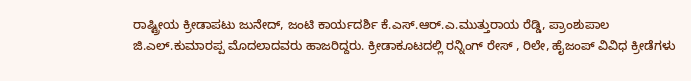ರಾಷ್ಟ್ರೀಯ ಕ್ರೀಡಾಪಟು ಜುನೇದ್, ಜಂಟಿ ಕಾರ್ಯದರ್ಶಿ ಕೆ.ಎಸ್.ಆರ್.ಎ.ಮುತ್ತುರಾಯ ರೆಡ್ಡಿ, ಪ್ರಾಂಶುಪಾಲ ಜಿ.ಎಲ್.ಕುಮಾರಪ್ಪ ಮೊದಲಾದವರು ಹಾಜರಿದ್ದರು. ಕ್ರೀಡಾಕೂಟದಲ್ಲಿ ರನ್ನಿಂಗ್ ರೇಸ್ , ರಿಲೇ, ಹೈಜಂಪ್ ವಿವಿಧ ಕ್ರೀಡೆಗಳು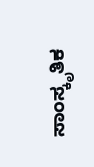ಸಾಂಸ್ಕೃತಿಕ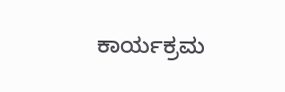ಕಾರ್ಯಕ್ರಮ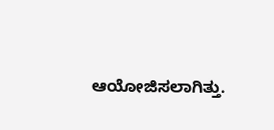ಆಯೋಜಿಸಲಾಗಿತ್ತು.